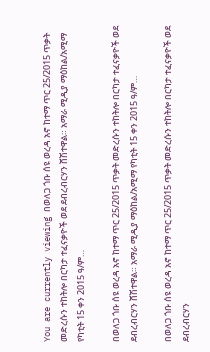You are currently viewing በወለጋ ጎቡ ሰዩ ወረዳ አኖ ከተማ ጥር 25/2015 ጥቃት መድረሱን ተከትሎ በርካታ ተፈናቃዮች ወደ ደብረብርሃን ሸሽተዋል። አማራ ሚዲያ ማዕከል/አሚማ     የካቲት 15 ቀን 2015 ዓ/ም…

በወለጋ ጎቡ ሰዩ ወረዳ አኖ ከተማ ጥር 25/2015 ጥቃት መድረሱን ተከትሎ በርካታ ተፈናቃዮች ወደ ደብረብርሃን ሸሽተዋል። አማራ ሚዲያ ማዕከል/አሚማ የካቲት 15 ቀን 2015 ዓ/ም…

በወለጋ ጎቡ ሰዩ ወረዳ አኖ ከተማ ጥር 25/2015 ጥቃት መድረሱን ተከትሎ በርካታ ተፈናቃዮች ወደ ደብረብርሃን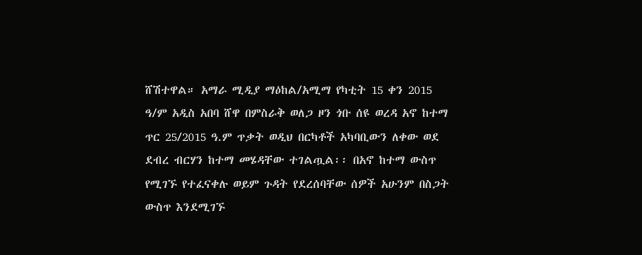ሸሽተዋል። አማራ ሚዲያ ማዕከል/አሚማ የካቲት 15 ቀን 2015 ዓ/ም አዲስ አበባ ሸዋ በምስራቅ ወለጋ ዞን ጎቡ ሰዩ ወረዳ አኖ ከተማ ጥር 25/2015 ዓ.ም ጥቃት ወዲህ በርካቶች አካባቢውን ለቀው ወደ ደብረ ብርሃን ከተማ መሄዳቸው ተገልጧል፡፡ በአኖ ከተማ ውስጥ የሚገኙ የተፈናቀሉ ወይም ጉዳት የደረሰባቸው ሰዎች አሁንም በስጋት ውስጥ እንደሚገኙ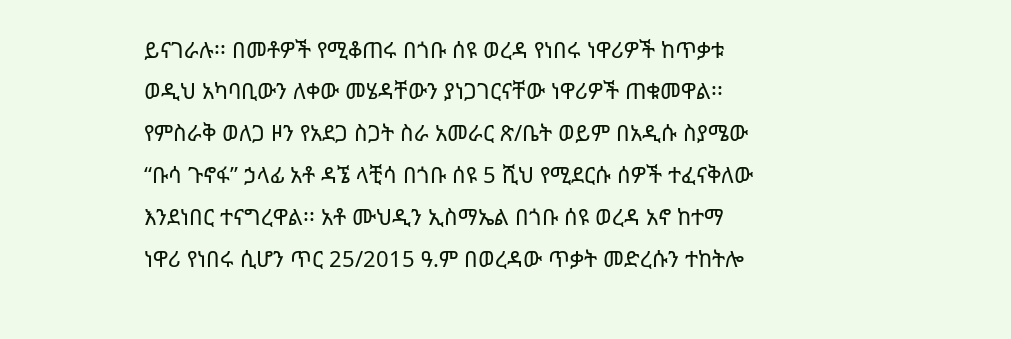ይናገራሉ፡፡ በመቶዎች የሚቆጠሩ በጎቡ ሰዩ ወረዳ የነበሩ ነዋሪዎች ከጥቃቱ ወዲህ አካባቢውን ለቀው መሄዳቸውን ያነጋገርናቸው ነዋሪዎች ጠቁመዋል፡፡ የምስራቅ ወለጋ ዞን የአደጋ ስጋት ስራ አመራር ጽ/ቤት ወይም በአዲሱ ስያሜው “ቡሳ ጉኖፋ” ኃላፊ አቶ ዳኜ ላቺሳ በጎቡ ሰዩ 5 ሺህ የሚደርሱ ሰዎች ተፈናቅለው እንደነበር ተናግረዋል፡፡ አቶ ሙህዲን ኢስማኤል በጎቡ ሰዩ ወረዳ አኖ ከተማ ነዋሪ የነበሩ ሲሆን ጥር 25/2015 ዓ.ም በወረዳው ጥቃት መድረሱን ተከትሎ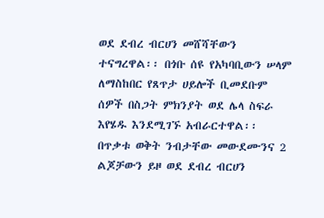ወደ ደብረ ብርሀን መሸሻቸውን ተናግረዋል፡፡ በጎቡ ሰዩ የአካባቢውን ሠላም ለማስከበር የጸጥታ ሀይሎች ቢመደቡም ሰዎች በስጋት ምክንያት ወደ ሌላ ስፍራ እየሄዱ እንደሚገኙ አብራርተዋል፡፡ በጥቃቱ ወቅት ንብታቸው መውደሙንና 2 ልጆቻውን ይዞ ወደ ደብረ ብርሀን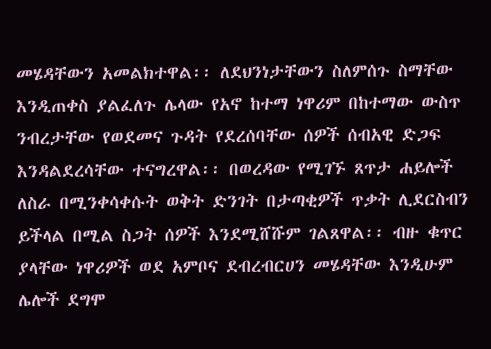መሄዳቸውን አመልክተዋል፡፡ ለደህንነታቸውን ስለምሰጉ ስማቸው እንዲጠቀስ ያልፈለጉ ሌላው የአኖ ከተማ ነዋሪም በከተማው ውስጥ ንብረታቸው የወደመና ጉዳት የደረሰባቸው ሰዎች ሰብአዊ ድጋፍ እንዳልደረሳቸው ተናግረዋል፡፡ በወረዳው የሚገኙ ጸጥታ ሐይሎች ለስራ በሚንቀሳቀሱት ወቅት ድንገት በታጣቂዎች ጥቃት ሊደርስብን ይችላል በሚል ስጋት ሰዎች እንደሚሸሹም ገልጸዋል፡፡ ብዙ ቁጥር ያላቸው ነዋሪዎች ወደ አምቦና ደብረብርሀን መሄዳቸው እንዲሁም ሌሎች ደግሞ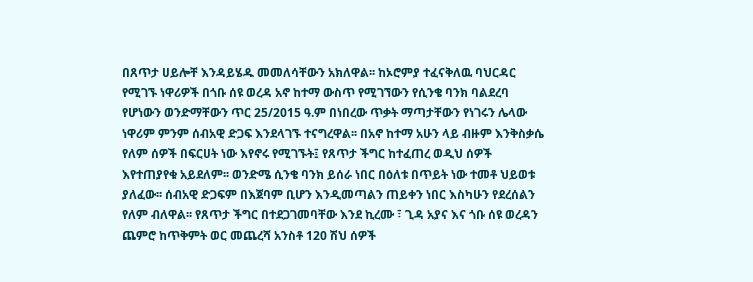በጸጥታ ሀይሎቸ እንዳይሄዱ መመለሳቸውን አክለዋል፡፡ ከኦሮምያ ተፈናቅለዉ ባህርዳር የሚገኙ ነዋሪዎች በጎቡ ሰዩ ወረዳ አኖ ከተማ ውስጥ የሚገኘውን የሲንቄ ባንክ ባልደረባ የሆነውን ወንድማቸውን ጥር 25/2015 ዓ.ም በነበረው ጥቃት ማጣታቸውን የነገሩን ሌላው ነዋሪም ምንም ሰብአዊ ድጋፍ እንደላገኙ ተናግረዋል፡፡ በአኖ ከተማ አሁን ላይ ብዙም እንቅስቃሴ የለም ሰዎች በፍርሀት ነው እየኖሩ የሚገኙት፤ የጸጥታ ችግር ከተፈጠረ ወዲህ ሰዎች እየተጠያየቁ አይደለም፡፡ ወንድሜ ሲንቄ ባንክ ይሰራ ነበር በዕለቱ በጥይት ነው ተመቶ ህይወቱ ያለፈው፡፡ ሰብአዊ ድጋፍም በእጀባም ቢሆን እንዲመጣልን ጠይቀን ነበር እስካሁን የደረሰልን የለም ብለዋል፡፡ የጸጥታ ችግር በተደጋገመባቸው እንደ ኪረሙ ፣ ጊዳ አያና እና ጎቡ ሰዩ ወረዳን ጨምሮ ከጥቅምት ወር መጨረሻ አንስቶ 120 ሽህ ሰዎች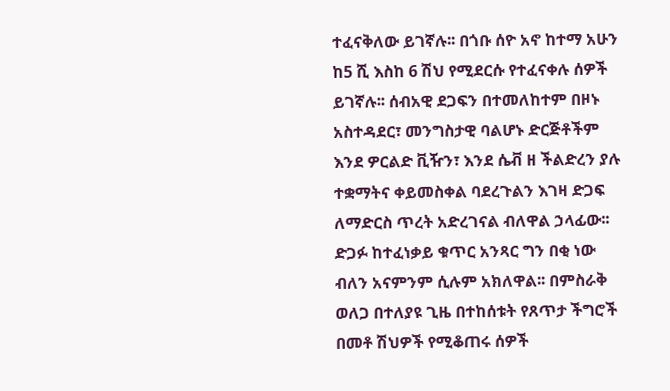ተፈናቅለው ይገኛሉ፡፡ በጎቡ ሰዮ አኖ ከተማ አሁን ከ5 ሺ እስከ 6 ሽህ የሚደርሱ የተፈናቀሉ ሰዎች ይገኛሉ፡፡ ሰብአዊ ደጋፍን በተመለከተም በዞኑ አስተዳደር፣ መንግስታዊ ባልሆኑ ድርጅቶችም እንደ ዎርልድ ቪዥን፣ እንደ ሴቭ ዘ ችልድረን ያሉ ተቋማትና ቀይመስቀል ባደረጉልን እገዛ ድጋፍ ለማድርስ ጥረት አድረገናል ብለዋል ኃላፊው፡፡ ድጋፉ ከተፈነቃይ ቁጥር አንጻር ግን በቂ ነው ብለን አናምንም ሲሉም አክለዋል፡፡ በምስራቅ ወለጋ በተለያዩ ጊዜ በተከሰቱት የጸጥታ ችግሮች በመቶ ሽህዎች የሚቆጠሩ ሰዎች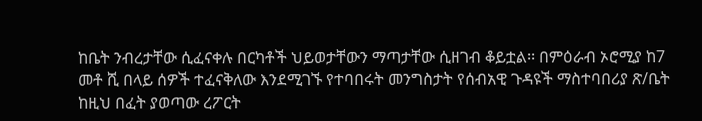ከቤት ንብረታቸው ሲፈናቀሉ በርካቶች ህይወታቸውን ማጣታቸው ሲዘገብ ቆይቷል፡፡ በምዕራብ ኦሮሚያ ከ7 መቶ ሺ በላይ ሰዎች ተፈናቅለው እንደሚገኙ የተባበሩት መንግስታት የሰብአዊ ጉዳዩች ማስተባበሪያ ጽ/ቤት ከዚህ በፈት ያወጣው ረፖርት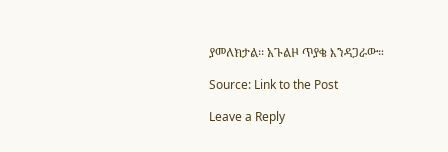ያመለክታል፡፡ አጉልዞ ጥያቄ እንዳጋራው።

Source: Link to the Post

Leave a Reply